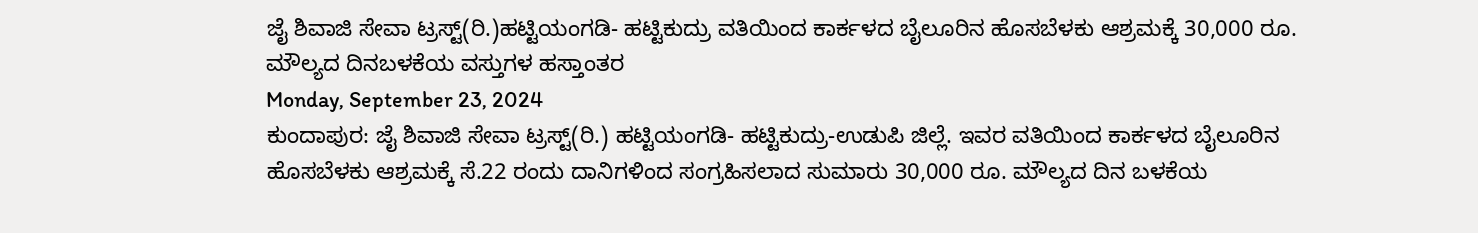ಜೈ ಶಿವಾಜಿ ಸೇವಾ ಟ್ರಸ್ಟ್(ರಿ.)ಹಟ್ಟಿಯಂಗಡಿ- ಹಟ್ಟಿಕುದ್ರು ವತಿಯಿಂದ ಕಾರ್ಕಳದ ಬೈಲೂರಿನ ಹೊಸಬೆಳಕು ಆಶ್ರಮಕ್ಕೆ 30,000 ರೂ. ಮೌಲ್ಯದ ದಿನಬಳಕೆಯ ವಸ್ತುಗಳ ಹಸ್ತಾಂತರ
Monday, September 23, 2024
ಕುಂದಾಪುರ: ಜೈ ಶಿವಾಜಿ ಸೇವಾ ಟ್ರಸ್ಟ್(ರಿ.) ಹಟ್ಟಿಯಂಗಡಿ- ಹಟ್ಟಿಕುದ್ರು-ಉಡುಪಿ ಜಿಲ್ಲೆ. ಇವರ ವತಿಯಿಂದ ಕಾರ್ಕಳದ ಬೈಲೂರಿನ ಹೊಸಬೆಳಕು ಆಶ್ರಮಕ್ಕೆ ಸೆ.22 ರಂದು ದಾನಿಗಳಿಂದ ಸಂಗ್ರಹಿಸಲಾದ ಸುಮಾರು 30,000 ರೂ. ಮೌಲ್ಯದ ದಿನ ಬಳಕೆಯ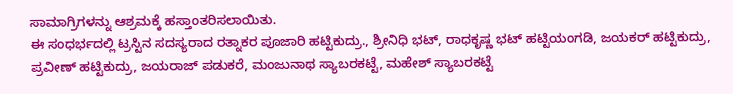ಸಾಮಾಗ್ರಿಗಳನ್ನು ಆಶ್ರಮಕ್ಕೆ ಹಸ್ತಾಂತರಿಸಲಾಯಿತು.
ಈ ಸಂಧರ್ಭದಲ್ಲಿ ಟ್ರಸ್ಟಿನ ಸದಸ್ಯರಾದ ರತ್ನಾಕರ ಪೂಜಾರಿ ಹಟ್ಟಿಕುದ್ರು., ಶ್ರೀನಿಧಿ ಭಟ್, ರಾಧಕೃಷ್ಣ ಭಟ್ ಹಟ್ಟಿಯಂಗಡಿ, ಜಯಕರ್ ಹಟ್ಟಿಕುದ್ರು, ಪ್ರವೀಣ್ ಹಟ್ಟಿಕುದ್ರು, ಜಯರಾಜ್ ಪಡುಕರೆ, ಮಂಜುನಾಥ ಸ್ಯಾಬರಕಟ್ಟೆ, ಮಹೇಶ್ ಸ್ಯಾಬರಕಟ್ಟೆ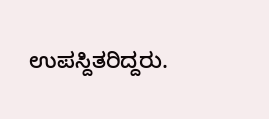ಉಪಸ್ದಿತರಿದ್ದರು.